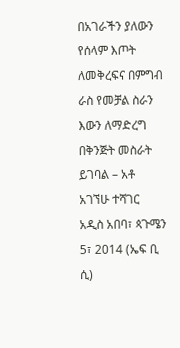በአገራችን ያለውን የሰላም እጦት ለመቅረፍና በምግብ ራስ የመቻል ስራን እውን ለማድረግ በቅንጅት መስራት ይገባል – አቶ አገኘሁ ተሻገር
አዲስ አበባ፣ ጳጉሜን 5፣ 2014 (ኤፍ ቢ ሲ)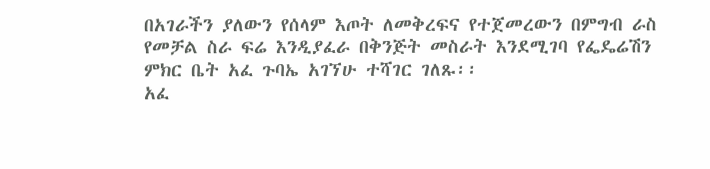በአገራችን ያለውን የሰላም እጦት ለመቅረፍና የተጀመረውን በምግብ ራስ የመቻል ስራ ፍሬ እንዲያፈራ በቅንጅት መስራት እንደሚገባ የፌዴሬሽን ምክር ቤት አፈ ጉባኤ አገኘሁ ተሻገር ገለጹ፡፡
አፈ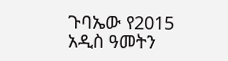ጉባኤው የ2015 አዲስ ዓመትን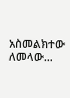አስመልክተው ለመላው…